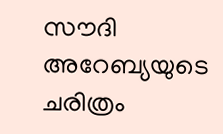സൗദി അറേബ്യയുടെ ചരിത്രം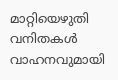മാറ്റിയെഴുതി വനിതകള്‍ വാഹനവുമായി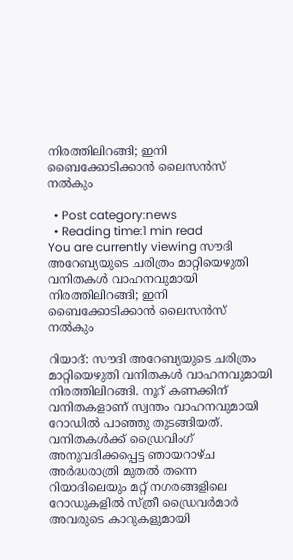നിരത്തിലിറങ്ങി; ഇനി ബൈക്കോടിക്കാന്‍ ലൈസന്‍സ് നല്‍കും

  • Post category:news
  • Reading time:1 min read
You are currently viewing സൗദി അറേബ്യയുടെ ചരിത്രം മാറ്റിയെഴുതി വനിതകള്‍ വാഹനവുമായി നിരത്തിലിറങ്ങി; ഇനി ബൈക്കോടിക്കാന്‍ ലൈസന്‍സ് നല്‍കും

റിയാദ്: സൗദി അറേബ്യയുടെ ചരിത്രം മാറ്റിയെഴുതി വനിതകള്‍ വാഹനവുമായി നിരത്തിലിറങ്ങി. നൂറ് കണക്കിന് വനിതകളാണ് സ്വന്തം വാഹനവുമായി റോഡില്‍ പാഞ്ഞു തുടങ്ങിയത്. വനിതകള്‍ക്ക് ഡ്രൈവിംഗ് അനുവദിക്കപ്പെട്ട ഞായറാഴ്ച അര്‍ദ്ധരാത്രി മുതല്‍ തന്നെ റിയാദിലെയും മറ്റ് നഗരങ്ങളിലെ റോഡുകളില്‍ സ്ത്രീ ഡ്രൈവര്‍മാര്‍ അവരുടെ കാറുകളുമായി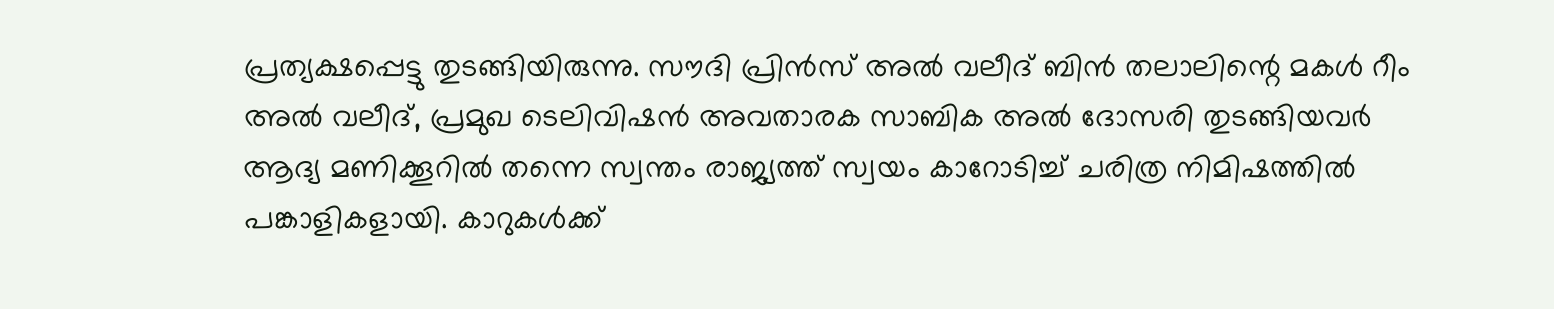പ്രത്യക്ഷപ്പെട്ടു തുടങ്ങിയിരുന്നു. സൗദി പ്രിന്‍സ് അല്‍ വലീദ് ബിന്‍ തലാലിന്റെ മകള്‍ റീം അല്‍ വലീദ്, പ്രമുഖ ടെലിവിഷന്‍ അവതാരക സാബിക അല്‍ ദോസരി തുടങ്ങിയവര്‍ ആദ്യ മണിക്കൂറില്‍ തന്നെ സ്വന്തം രാജ്യത്ത് സ്വയം കാറോടിച്ച് ചരിത്ര നിമിഷത്തില്‍ പങ്കാളികളായി. കാറുകള്‍ക്ക്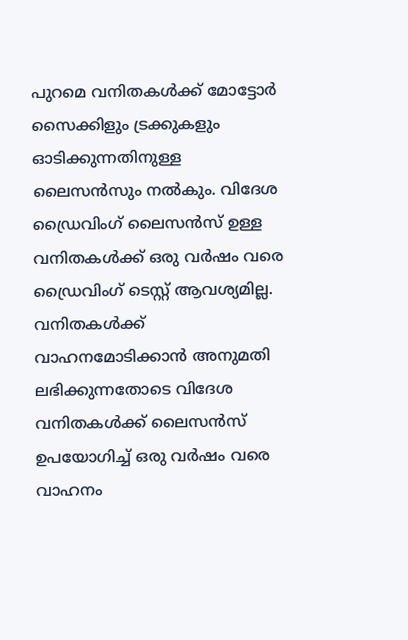പുറമെ വനിതകള്‍ക്ക് മോട്ടോര്‍ സൈക്കിളും ട്രക്കുകളും ഓടിക്കുന്നതിനുള്ള ലൈസന്‍സും നല്‍കും. വിദേശ ഡ്രൈവിംഗ് ലൈസന്‍സ് ഉള്ള വനിതകള്‍ക്ക് ഒരു വര്‍ഷം വരെ ഡ്രൈവിംഗ് ടെസ്റ്റ് ആവശ്യമില്ല. വനിതകള്‍ക്ക് വാഹനമോടിക്കാന്‍ അനുമതി ലഭിക്കുന്നതോടെ വിദേശ വനിതകള്‍ക്ക് ലൈസന്‍സ് ഉപയോഗിച്ച് ഒരു വര്‍ഷം വരെ വാഹനം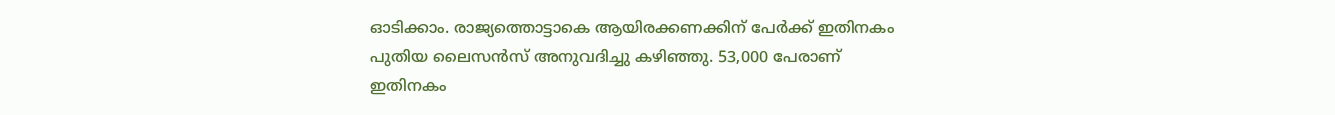ഓടിക്കാം. രാജ്യത്തൊട്ടാകെ ആയിരക്കണക്കിന് പേര്‍ക്ക് ഇതിനകം പുതിയ ലൈസന്‍സ് അനുവദിച്ചു കഴിഞ്ഞു. 53,000 പേരാണ് ഇതിനകം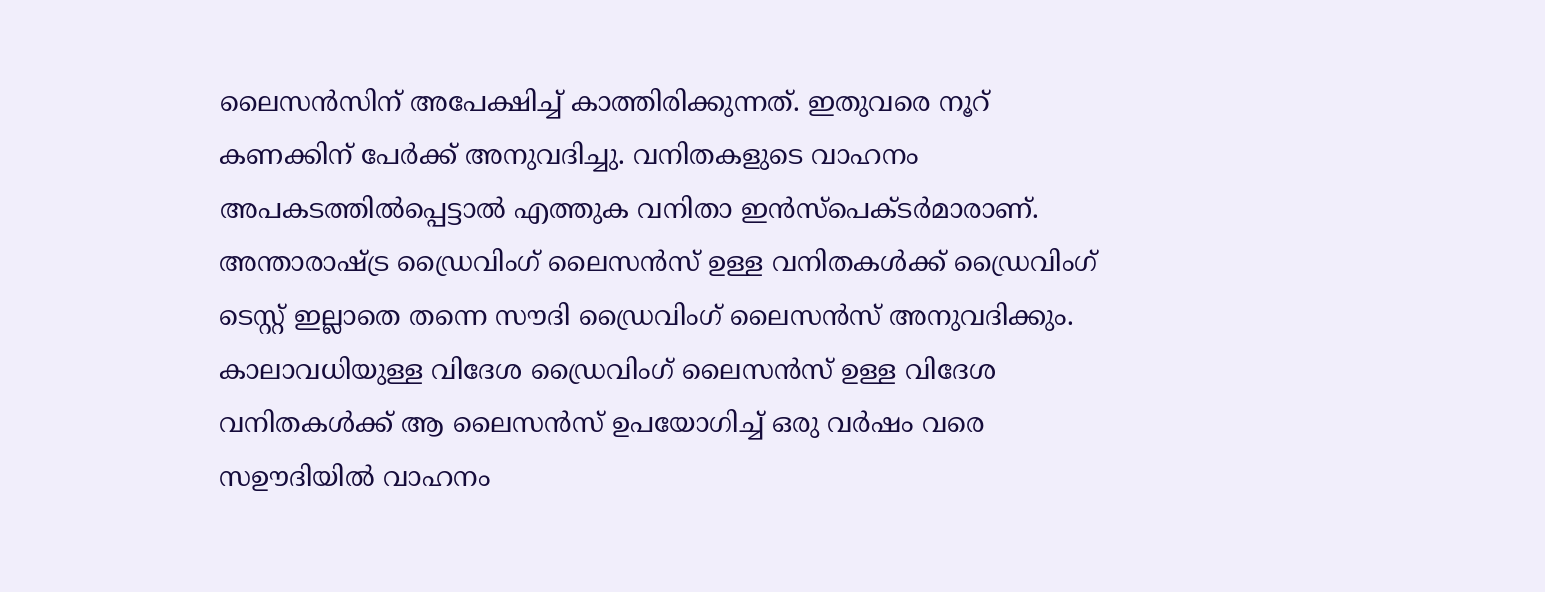ലൈസന്‍സിന് അപേക്ഷിച്ച് കാത്തിരിക്കുന്നത്. ഇതുവരെ നൂറ് കണക്കിന് പേര്‍ക്ക് അനുവദിച്ചു. വനിതകളുടെ വാഹനം അപകടത്തില്‍പ്പെട്ടാല്‍ എത്തുക വനിതാ ഇന്‍സ്‌പെക്ടര്‍മാരാണ്. അന്താരാഷ്ട്ര ഡ്രൈവിംഗ് ലൈസന്‍സ് ഉള്ള വനിതകള്‍ക്ക് ഡ്രൈവിംഗ് ടെസ്റ്റ് ഇല്ലാതെ തന്നെ സൗദി ഡ്രൈവിംഗ് ലൈസന്‍സ് അനുവദിക്കും. കാലാവധിയുള്ള വിദേശ ഡ്രൈവിംഗ് ലൈസന്‍സ് ഉള്ള വിദേശ വനിതകള്‍ക്ക് ആ ലൈസന്‍സ് ഉപയോഗിച്ച് ഒരു വര്‍ഷം വരെ സഊദിയില്‍ വാഹനം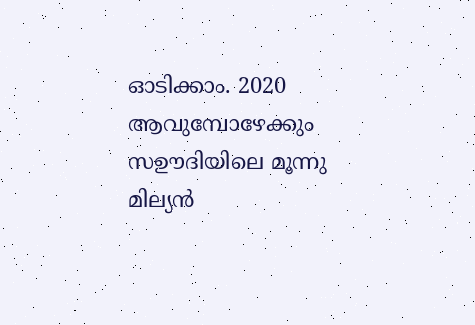ഓടിക്കാം. 2020 ആവുമ്പോഴേക്കും സഊദിയിലെ മൂന്നു മില്യന്‍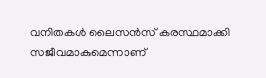വനിതകള്‍ ലൈസന്‍സ് കരസ്ഥമാക്കി സജീവമാകുമെന്നാണ്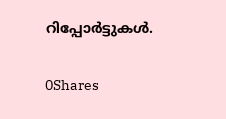റിപ്പോര്‍ട്ടുകള്‍.

0Shares